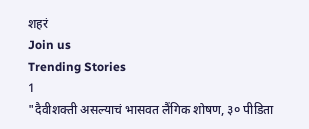शहरं
Join us
Trending Stories
1
"दैवीशक्ती असल्याचं भासवत लैंगिक शोषण, ३० पीडिता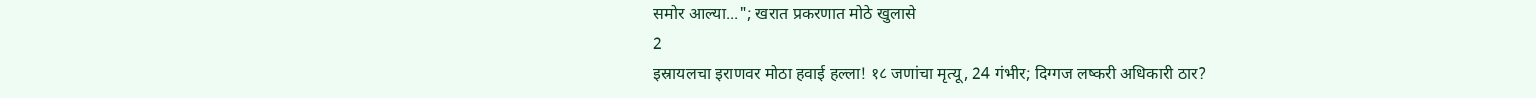समोर आल्या..."; खरात प्रकरणात मोठे खुलासे
2
इस्रायलचा इराणवर मोठा हवाई हल्ला! १८ जणांचा मृत्यू, 24 गंभीर; दिग्गज लष्करी अधिकारी ठार?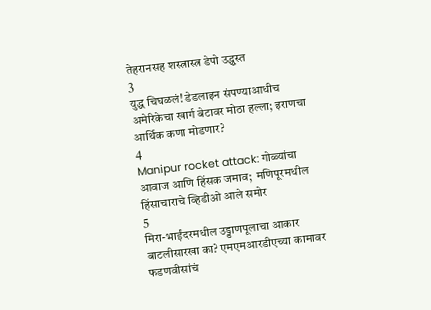तेहरानसह शस्त्रास्त्र डेपो उद्ध्वस्त
3
युद्ध चिघळलं! डेडलाइन संपण्याआधीच अमेरिकेचा खार्ग बेटावर मोठा हल्ला; इराणचा आर्थिक कणा मोडणार?
4
Manipur rocket attack: गोळ्यांचा आवाज आणि हिंसक जमाव;  मणिपूरमधील हिंसाचाराचे व्हिडीओ आले समोर
5
मिरा-भाईंदरमधील उड्डाणपूलाचा आकार बाटलीसारखा का? एमएमआरडीएच्या कामावर फडणवीसांचं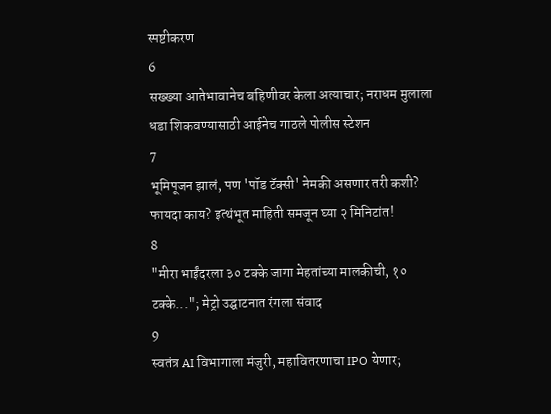स्पष्टीकरण
6
सख्ख्या आतेभावानेच बहिणीवर केला अत्याचार; नराधम मुलाला धडा शिकवण्यासाठी आईनेच गाठले पोलीस स्टेशन
7
भूमिपूजन झालं, पण 'पॉड टॅक्सी' नेमकी असणार तरी कशी? फायदा काय? इत्थंभूत माहिती समजून घ्या २ मिनिटांत!
8
"मीरा भाईंदरला ३० टक्के जागा मेहतांच्या मालकीची, १० टक्के..."; मेट्रो उद्घाटनात रंगला संवाद
9
स्वतंत्र AI विभागाला मंजुरी, महावितरणाचा IPO येणार;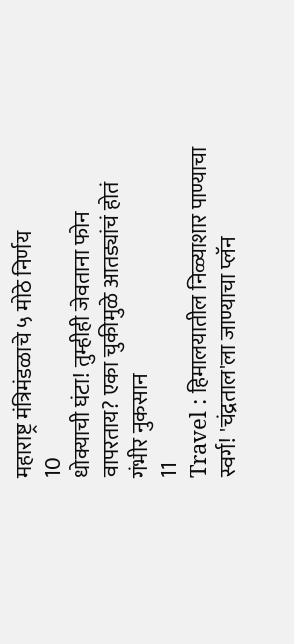महाराष्ट्र मंत्रिमंडळाचे ५ मोठे निर्णय
10
धोक्याची घंटा! तुम्हीही जेवताना फोन वापरताय? एका चुकीमुळे आतड्यांचं होतं गंभीर नुकसान
11
Travel : हिमालयातील निळ्याशार पाण्याचा स्वर्ग! 'चंद्रताल'ला जाण्याचा प्लॅन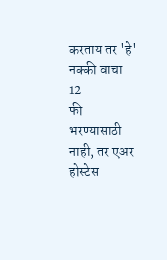करताय तर 'हे' नक्की वाचा
12
फी भरण्यासाठी नाही, तर एअर होस्टेस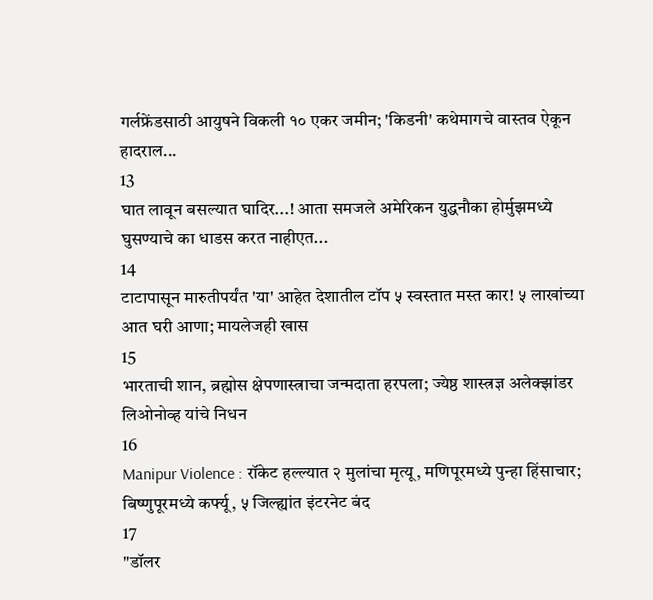गर्लफ्रेंडसाठी आयुषने विकली १० एकर जमीन; 'किडनी' कथेमागचे वास्तव ऐकून हादराल...
13
घात लावून बसल्यात घादिर...! आता समजले अमेरिकन युद्धनौका होर्मुझमध्ये घुसण्याचे का धाडस करत नाहीएत...
14
टाटापासून मारुतीपर्यंत 'या' आहेत देशातील टॉप ५ स्वस्तात मस्त कार! ५ लाखांच्या आत घरी आणा; मायलेजही खास
15
भारताची शान, ब्रह्मोस क्षेपणास्त्राचा जन्मदाता हरपला; ज्येष्ठ शास्त्रज्ञ अलेक्झांडर लिओनोव्ह यांचे निधन
16
Manipur Violence : रॉकेट हल्ल्यात २ मुलांचा मृत्यू, मणिपूरमध्ये पुन्हा हिंसाचार; बिष्णुपूरमध्ये कर्फ्यू, ५ जिल्ह्यांत इंटरनेट बंद
17
"डॉलर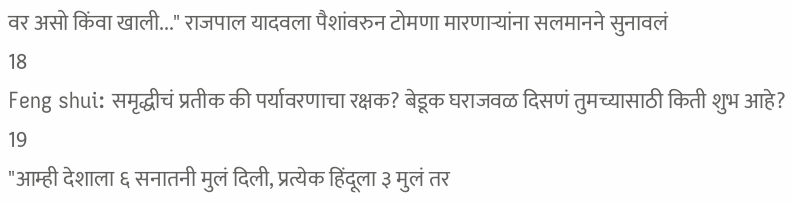वर असो किंवा खाली..." राजपाल यादवला पैशांवरुन टोमणा मारणाऱ्यांना सलमानने सुनावलं
18
Feng shui: समृद्धीचं प्रतीक की पर्यावरणाचा रक्षक? बेडूक घराजवळ दिसणं तुमच्यासाठी किती शुभ आहे?
19
"आम्ही देशाला ६ सनातनी मुलं दिली, प्रत्येक हिंदूला ३ मुलं तर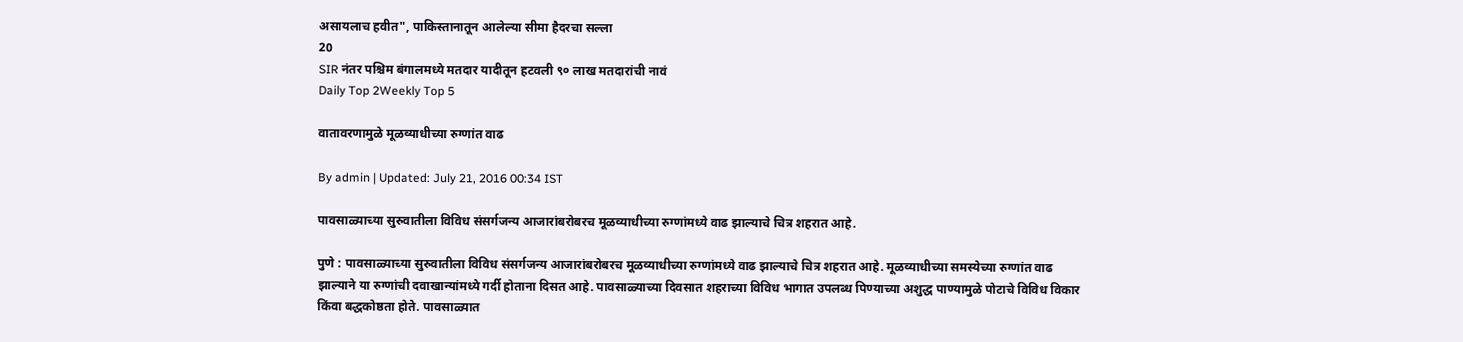असायलाच हवीत", पाकिस्तानातून आलेल्या सीमा हैदरचा सल्ला
20
SIR नंतर पश्चिम बंगालमध्ये मतदार यादीतून हटवली ९० लाख मतदारांची नावं
Daily Top 2Weekly Top 5

वातावरणामुळे मूळव्याधीच्या रुग्णांत वाढ

By admin | Updated: July 21, 2016 00:34 IST

पावसाळ्याच्या सुरुवातीला विविध संसर्गजन्य आजारांबरोबरच मूळव्याधीच्या रुग्णांमध्ये वाढ झाल्याचे चित्र शहरात आहे.

पुणे : पावसाळ्याच्या सुरुवातीला विविध संसर्गजन्य आजारांबरोबरच मूळव्याधीच्या रुग्णांमध्ये वाढ झाल्याचे चित्र शहरात आहे. मूळव्याधीच्या समस्येच्या रुग्णांत वाढ झाल्याने या रुग्णांची दवाखान्यांमध्ये गर्दी होताना दिसत आहे. पावसाळ्याच्या दिवसात शहराच्या विविध भागात उपलब्ध पिण्याच्या अशुद्ध पाण्यामुळे पोटाचे विविध विकार किंवा बद्धकोष्ठता होते. पावसाळ्यात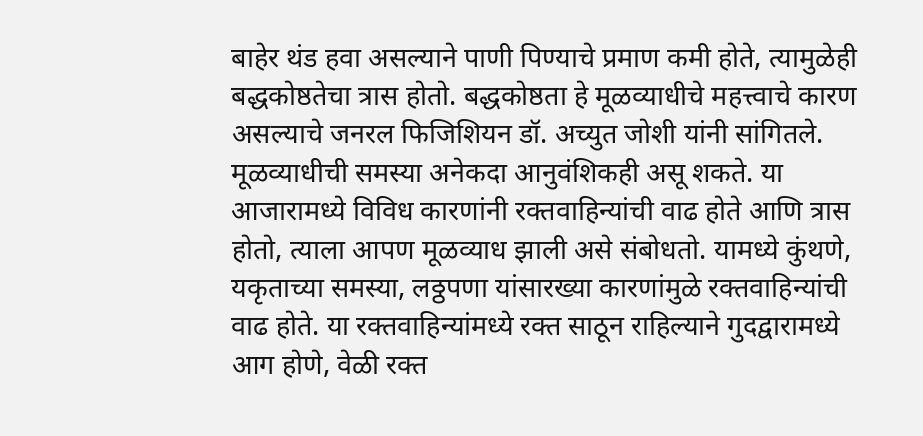बाहेर थंड हवा असल्याने पाणी पिण्याचे प्रमाण कमी होते, त्यामुळेही बद्धकोष्ठतेचा त्रास होतो. बद्धकोष्ठता हे मूळव्याधीचे महत्त्वाचे कारण असल्याचे जनरल फिजिशियन डॉ. अच्युत जोशी यांनी सांगितले. मूळव्याधीची समस्या अनेकदा आनुवंशिकही असू शकते. या आजारामध्ये विविध कारणांनी रक्तवाहिन्यांची वाढ होते आणि त्रास होतो, त्याला आपण मूळव्याध झाली असे संबोधतो. यामध्ये कुंथणे, यकृताच्या समस्या, लठ्ठपणा यांसारख्या कारणांमुळे रक्तवाहिन्यांची वाढ होते. या रक्तवाहिन्यांमध्ये रक्त साठून राहिल्याने गुदद्वारामध्ये आग होणे, वेळी रक्त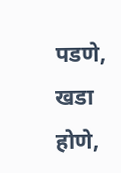पडणे, खडा होणे,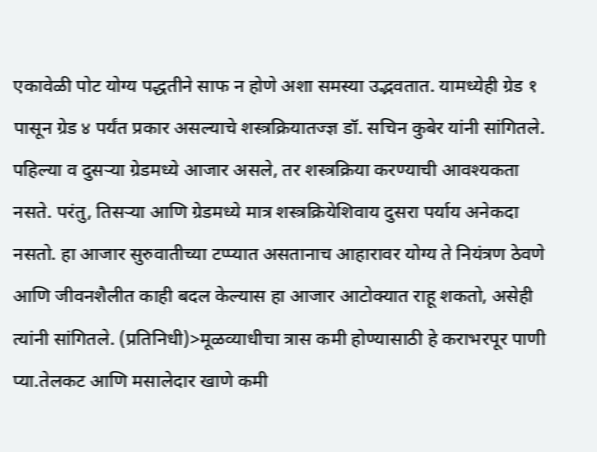एकावेळी पोट योग्य पद्धतीने साफ न होणे अशा समस्या उद्भवतात. यामध्येही ग्रेड १ पासून ग्रेड ४ पर्यंत प्रकार असल्याचे शस्त्रक्रियातज्ज्ञ डॉ. सचिन कुबेर यांनी सांगितले. पहिल्या व दुसऱ्या ग्रेडमध्ये आजार असले, तर शस्त्रक्रिया करण्याची आवश्यकता नसते. परंतु, तिसऱ्या आणि ग्रेडमध्ये मात्र शस्त्रक्रियेशिवाय दुसरा पर्याय अनेकदा नसतो. हा आजार सुरुवातीच्या टप्प्यात असतानाच आहारावर योग्य ते नियंत्रण ठेवणे आणि जीवनशैलीत काही बदल केल्यास हा आजार आटोक्यात राहू शकतो, असेही त्यांनी सांगितले. (प्रतिनिधी)>मूळव्याधीचा त्रास कमी होण्यासाठी हे कराभरपूर पाणी प्या.तेलकट आणि मसालेदार खाणे कमी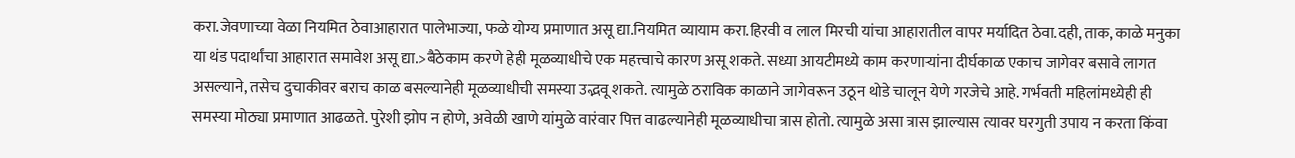करा.जेवणाच्या वेळा नियमित ठेवाआहारात पालेभाज्या, फळे योग्य प्रमाणात असू द्या.नियमित व्यायाम करा.हिरवी व लाल मिरची यांचा आहारातील वापर मर्यादित ठेवा.दही, ताक, काळे मनुका या थंड पदार्थांचा आहारात समावेश असू द्या.>बैठेकाम करणे हेही मूळव्याधीचे एक महत्त्वाचे कारण असू शकते. सध्या आयटीमध्ये काम करणाऱ्यांना दीर्घकाळ एकाच जागेवर बसावे लागत असल्याने, तसेच दुचाकीवर बराच काळ बसल्यानेही मूळव्याधीची समस्या उद्भवू शकते. त्यामुळे ठराविक काळाने जागेवरून उठून थोडे चालून येणे गरजेचे आहे. गर्भवती महिलांमध्येही ही समस्या मोठ्या प्रमाणात आढळते. पुरेशी झोप न होणे, अवेळी खाणे यांमुळे वारंवार पित्त वाढल्यानेही मूळव्याधीचा त्रास होतो. त्यामुळे असा त्रास झाल्यास त्यावर घरगुती उपाय न करता किंवा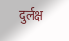दुर्लक्ष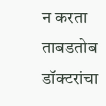न करता ताबडतोब डॉक्टरांचा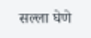सल्ला घेणे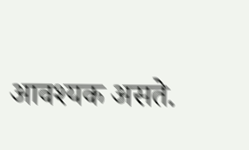आवश्यक असते.